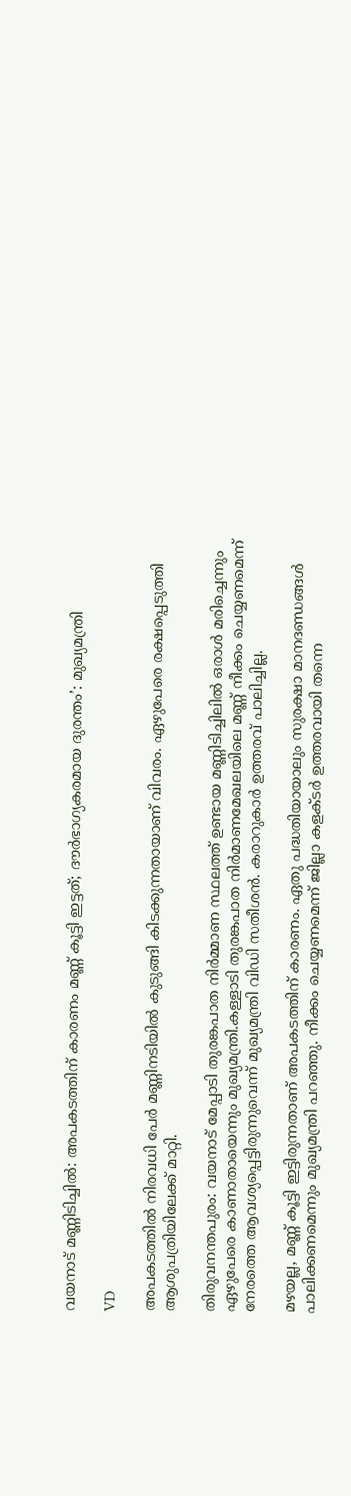വയനാട് മണ്ണിടിച്ചിൽ: അപകടത്തിന് കാരണം മണ്ണ് കൂട്ടി ഇട്ടത്; ദൗർഭാഗ്യകരമായ ദുരന്തം’: മുഖ്യമന്ത്രി

VD

അപകടത്തില്‍ നിരവധി പേര്‍ മണ്ണിനടിയില്‍ കുടുങ്ങി കിടക്കുന്നതായാണ് വിവരം. ഏഴുപേരെ രക്ഷപ്പെടുത്തി ആശുപത്രിയിലേക്ക് മാറ്റി.

തിരുവനന്തപുരം: വയനാട് മേപ്പാടി തുരങ്കപാത നിര്‍മ്മാണ സ്ഥലത്ത് ഉണ്ടായ മണ്ണിടിച്ചിലില്‍ ഒരാള്‍ മരിച്ചെന്നും ഏഴുപേരെ കാണാതായെന്നും മുഖ്യമന്ത്രി.കള്ളാടി തുരങ്കപാത നിർമാണമേഖലയിലെ മണ്ണ് നീക്കം ചെയ്യണമെന്ന് നേരത്തെ ആവശ്യപ്പെട്ടിരുന്നുവെന്ന് മുഖ്യമന്ത്രി വിഡി സതീശൻ. കരാറുകാർ ഉത്തരവ് പാലിച്ചില്ല.

മഴയല്ല, മണ്ണ് കൂട്ടി ഇട്ടിരുന്നതാണ് അപകടത്തിന് കാരണം. ഏതു പദ്ധതിയായാലും സുരക്ഷാ മാനദണ്ഡങ്ങൾ പാലിക്കണമെന്നും മുഖ്യമന്ത്രി പറഞ്ഞു. നീക്കം ചെയ്യണമെന്ന് ജില്ലാ കളക്ടർ ഉത്തരവായി തന്നെ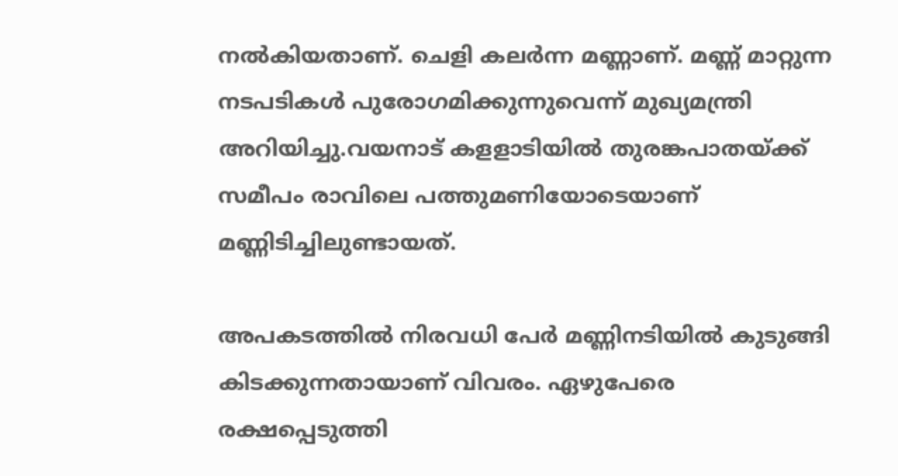നൽകിയതാണ്. ചെളി കലർന്ന മണ്ണാണ്. മണ്ണ് മാറ്റുന്ന നടപടികൾ പുരോഗമിക്കുന്നുവെന്ന് മുഖ്യമന്ത്രി അറിയിച്ചു.വയനാട് കളളാടിയില്‍ തുരങ്കപാതയ്ക്ക് സമീപം രാവിലെ പത്തുമണിയോടെയാണ് മണ്ണിടിച്ചിലുണ്ടായത്.

അപകടത്തില്‍ നിരവധി പേര്‍ മണ്ണിനടിയില്‍ കുടുങ്ങി കിടക്കുന്നതായാണ് വിവരം. ഏഴുപേരെ രക്ഷപ്പെടുത്തി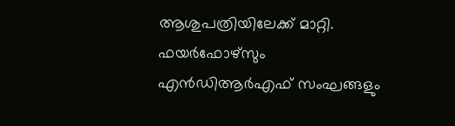ആശുപത്രിയിലേക്ക് മാറ്റി. ഫയര്‍ഫോഴ്‌സും എന്‍ഡിആര്‍എഫ് സംഘങ്ങളും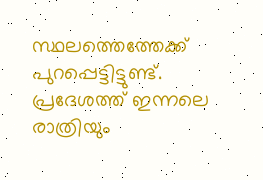സ്ഥലത്തെത്തേക്ക് പുറപ്പെട്ടിട്ടുണ്ട്. പ്രദേശത്ത് ഇന്നലെ രാത്രിയും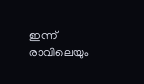ഇന്ന് രാവിലെയും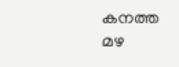കനത്ത മഴ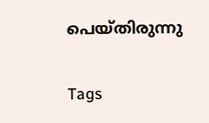പെയ്തിരുന്നു

Tags